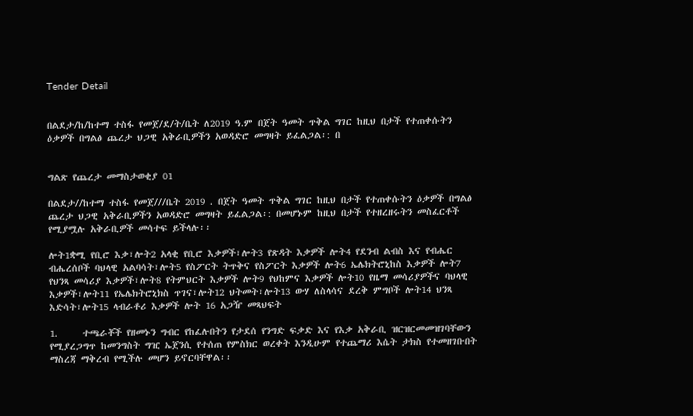Tender Detail


በልደታ/ከ/ከተማ ተስፋ የመጀ/ደ/ት/ቤት ለ2019 ዓ.ም በጀት ዓመት ጥቅል ግገር ከዚህ በታች የተጠቀሱትን ዕቃዎች በግልፅ ጨረታ ህጋዊ አቅራቢዎችን አወዳድሮ መግዛት ይፈልጋል፡: በ


ግልጽ የጨረታ መማስታወቂያ 01

በልደታ//ከተማ ተስፋ የመጀ///ቤት 2019 . በጀት ዓመት ጥቅል ግገር ከዚህ በታች የተጠቀሱትን ዕቃዎች በግልፅ ጨረታ ህጋዊ አቅራቢዎችን አወዳድሮ መግዛት ይፈልጋል፡: በመሆኑም ከዚህ በታች የተዘረዘሩትን መስፈርቶች የሚያሟሉ አቅራቢዎች መሳተፍ ይችላሉ፡፡

ሎት1ቋሚ የቢሮ እቃ፣ሎት2 አላቂ የቢሮ እቃዎች፣ሎት3 የጽዳት እቃዎች ሎት4 የደንብ ልብስ እና የብሔር ብሔረሰቦች ባህላዊ አልባሳት፣ሎት5 የስፖርት ትጥቅና የስፖርት እቃዎች ሎት6 ኤሌክትሮኒከስ እቃዎች ሎት7 የህንጻ መሳሪያ እቃዎች፣ሎት8 የትምህርት እቃዎች ሎት9 የህከምና እቃዎች ሎት10 የዜማ መሳሪያዎችና ባህላዊ እቃዎች፣ሎት11 የኤሌክትሮኒክስ ጥገና፣ሎት12 ህትመት፣ሎት13 ውሃ ለስላሳና ደረቅ ምግቦች ሎት14 ህንጻ እድሳት፣ሎት15 ላብራቶሪ እቃዎች ሎት 16 አጋዥ መጻህፍት

1.     ተጫራቾች የዘመኑን ግብር የከፈሉበትን የታደሰ የንግድ ፍቃድ እና የእቃ አቅራቢ ዝርዝርመመዝገባቸውን የሚያረጋግጥ ከመንግስት ግዢ ኤጀንሲ የተሰጠ የምስክር ወረቀት እንዲሁም የተጨማሪ እሴት ታክስ የተመዘገቡበት ማስረጃ ማቅረብ የሚችሉ መሆን ይኖርባቸዋል፡፡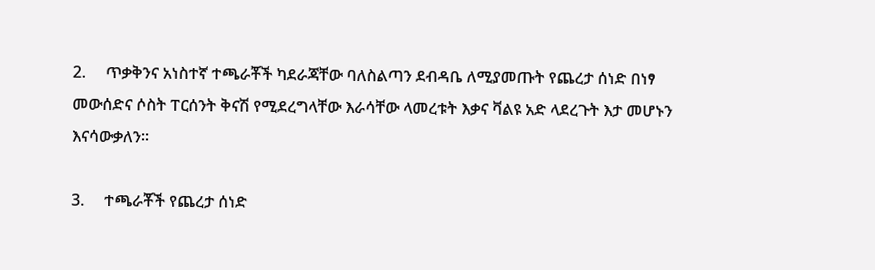2.     ጥቃቅንና አነስተኛ ተጫራቾች ካደራጃቸው ባለስልጣን ደብዳቤ ለሚያመጡት የጨረታ ሰነድ በነፃ መውሰድና ሶስት ፐርሰንት ቅናሽ የሚደረግላቸው እራሳቸው ላመረቱት እቃና ቫልዩ አድ ላደረጉት እታ መሆኑን እናሳውቃለን፡፡

3.     ተጫራቾች የጨረታ ሰነድ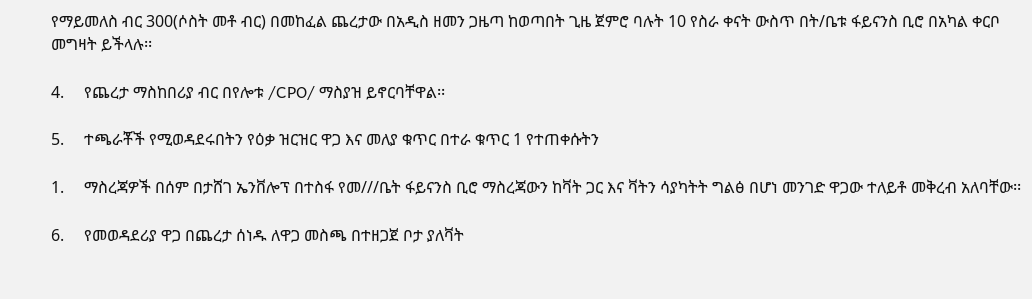የማይመለስ ብር 300(ሶስት መቶ ብር) በመከፈል ጨረታው በአዲስ ዘመን ጋዜጣ ከወጣበት ጊዜ ጀምሮ ባሉት 10 የስራ ቀናት ውስጥ በት/ቤቱ ፋይናንስ ቢሮ በአካል ቀርቦ መግዛት ይችላሉ፡፡

4.     የጨረታ ማስከበሪያ ብር በየሎቱ /CPO/ ማስያዝ ይኖርባቸዋል፡፡

5.     ተጫራቾች የሚወዳደሩበትን የዕቃ ዝርዝር ዋጋ እና መለያ ቁጥር በተራ ቁጥር 1 የተጠቀሱትን

1.     ማስረጃዎች በሰም በታሸገ ኤንቨሎፕ በተስፋ የመ///ቤት ፋይናንስ ቢሮ ማስረጃውን ከቫት ጋር እና ቫትን ሳያካትት ግልፅ በሆነ መንገድ ዋጋው ተለይቶ መቅረብ አለባቸው፡፡

6.     የመወዳደሪያ ዋጋ በጨረታ ሰነዱ ለዋጋ መስጫ በተዘጋጀ ቦታ ያለቫት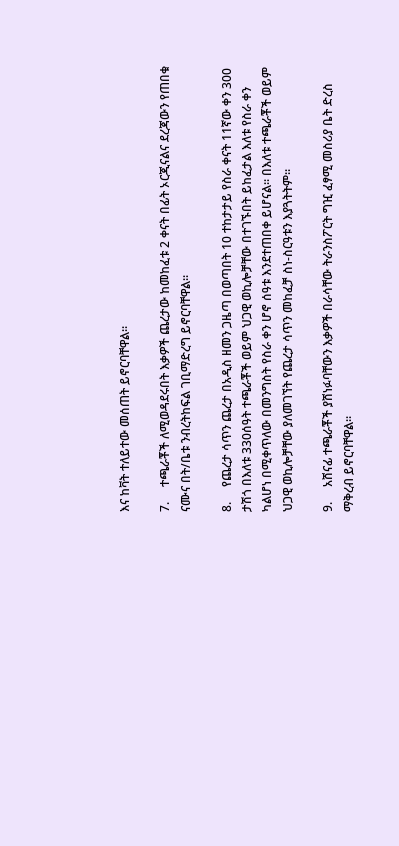እና ከቫት ተለይተው መሰጠት ይኖርባቸዋል፡፡

7.     ተጫራቾች ለሚወዳደሩበት እቃዎች ጨረታው ከመከፈቱ 2 ቀናት በፊት ኦርጂናልና ደረጃውን የጠበቁ ናሙና በት/ቤቱ ንብረትከፍል ገቢማድረግ ይኖርባቸዋል፡፡

8.     የጨረታ ሳጥን ጨረታ በአዲስ ዘመን ጋዜጣ በወጣበት 10 ተከታታይ የስራ ቀናት 11ኛው ቀን 300 ታሽጎ በእለቱ 330ሰዓት ተጫራቾች ወይም ህጋዊ ወኪሎቻቸው በተገኙበት ይከፈታል እለቱ የስራ ቀን ካልሆነ በሚቀጥለው በመንግስት የስራ ቀን ሆኖ ሰዓቱ እንደተጠበቀ ይሆናል፡፡ በእለቱ ተጫራቾች ወይም ህጋዊ ወኪሎቻቸው ያለመገኘት የጨረታ ሳጥን መከፈቻ ስነ-ስርዓቱን እያጓትትም፡፡

9.     አሸናፊ ተጫራቾች ያሸነፉባቸውን እቃዎች በራሳቸው ትራንስፖርት ግዢ ፈፃሚ መስሪያ ቤት ድረስ ማቅረብ ይኖርባቸዋል፡፡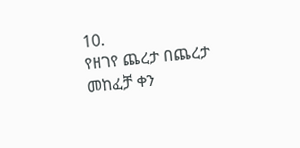10.                        የዘገየ ጨረታ በጨረታ መከፈቻ ቀን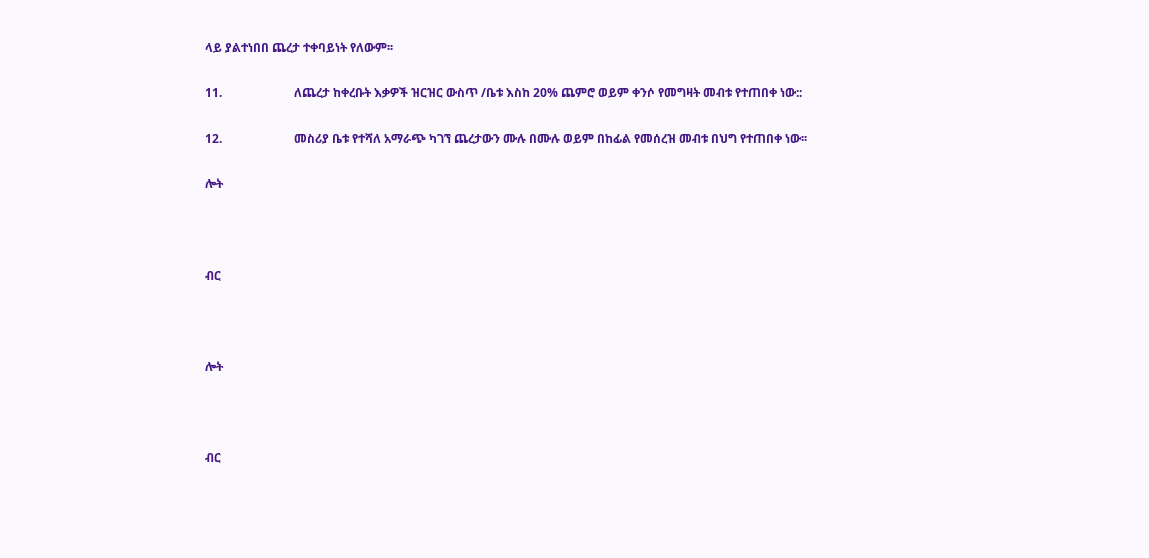ላይ ያልተነበበ ጨረታ ተቀባይነት የለውም፡፡

11.                        ለጨረታ ከቀረቡት እቃዎች ዝርዝር ውስጥ /ቤቱ እስከ 20% ጨምሮ ወይም ቀንሶ የመግዛት መብቱ የተጠበቀ ነው::

12.                        መስሪያ ቤቱ የተሻለ አማራጭ ካገኘ ጨረታውን ሙሉ በሙሉ ወይም በከፊል የመሰረዝ መብቱ በህግ የተጠበቀ ነው፡፡

ሎት



ብር



ሎት



ብር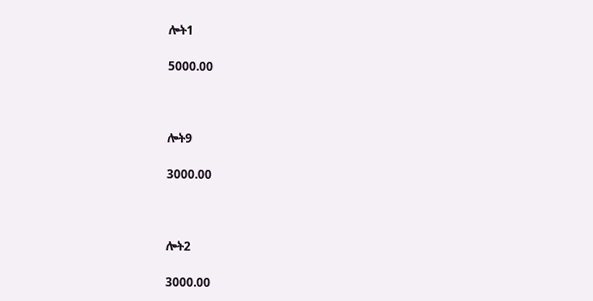ሎት1

5000.00



ሎት9

3000.00



ሎት2

3000.00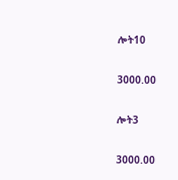ሎት10

3000.00

ሎት3

3000.00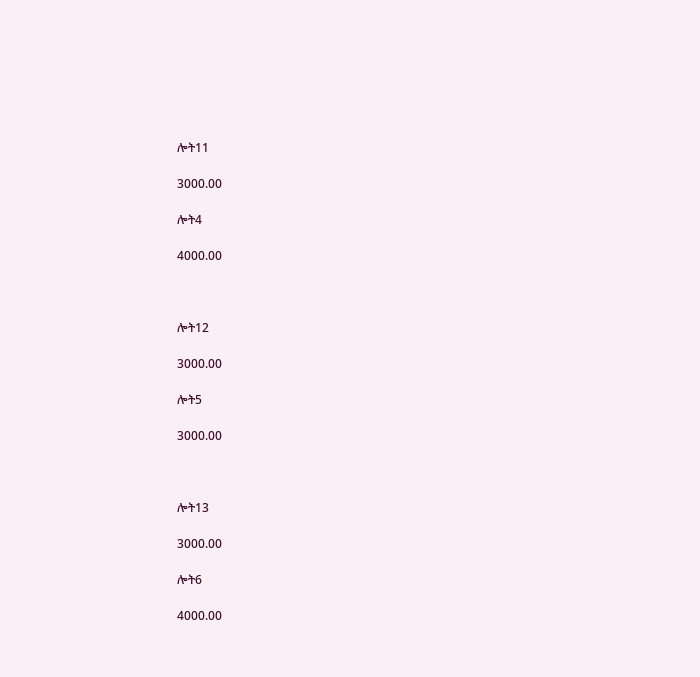ሎት11

3000.00

ሎት4

4000.00



ሎት12

3000.00

ሎት5

3000.00



ሎት13

3000.00

ሎት6

4000.00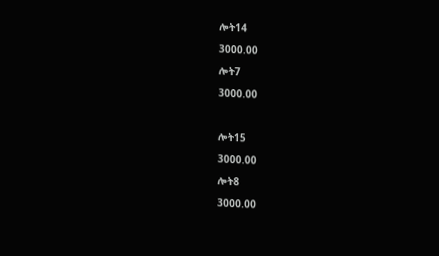ሎት14

3000.00

ሎት7

3000.00



ሎት15

3000.00

ሎት8

3000.00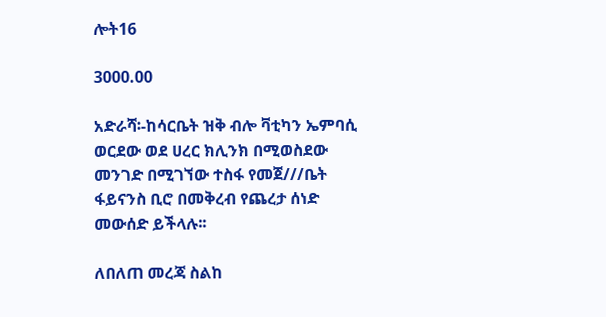ሎት16

3000.00

አድራሻ፡-ከሳርቤት ዝቅ ብሎ ቫቲካን ኤምባሲ ወርደው ወደ ሀረር ክሊንክ በሚወስደው መንገድ በሚገኘው ተስፋ የመጀ///ቤት ፋይናንስ ቢሮ በመቅረብ የጨረታ ሰነድ መውሰድ ይችላሉ፡፡

ለበለጠ መረጃ ስልከ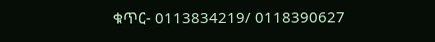ቁጥር- 0113834219/ 0118390627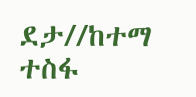ደታ//ከተማ ተስፋ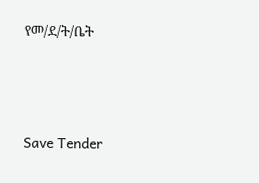የመ/ደ/ት/ቤት





Save Tender